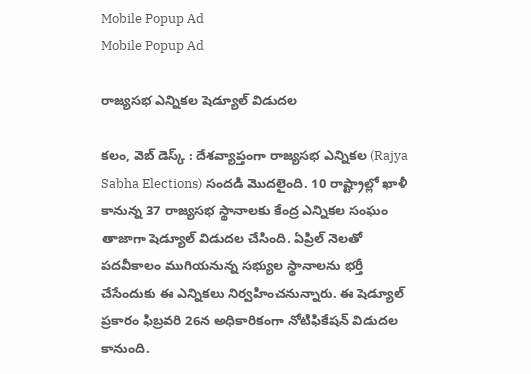Mobile Popup Ad
Mobile Popup Ad

రాజ్యసభ ఎన్నికల షెడ్యూల్ విడుదల

కలం, వెబ్ డెస్క్ : దేశవ్యాప్తంగా రాజ్యసభ ఎన్నికల (Rajya Sabha Elections) సందడి మొదలైంది. 10 రాష్ట్రాల్లో ఖాళీ కానున్న 37 రాజ్యసభ స్థానాలకు కేంద్ర ఎన్నికల సంఘం తాజాగా షెడ్యూల్ విడుదల చేసింది. ఏప్రిల్ నెలతో పదవీకాలం ముగియనున్న సభ్యుల స్థానాలను భర్తీ చేసేందుకు ఈ ఎన్నికలు నిర్వహించనున్నారు. ఈ షెడ్యూల్ ప్రకారం ఫిబ్రవరి 26న అధికారికంగా నోటిఫికేషన్ విడుదల కానుంది.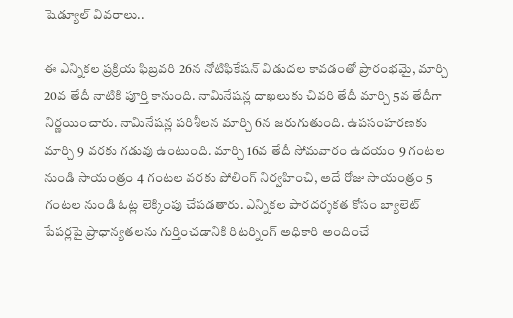షెడ్యూల్ వివరాలు..

ఈ ఎన్నికల ప్రక్రియ ఫిబ్రవరి 26న నోటిఫికేషన్ విడుదల కావడంతో ప్రారంభమై, మార్చి 20వ తేదీ నాటికి పూర్తి కానుంది. నామినేషన్ల దాఖలుకు చివరి తేదీ మార్చి 5వ తేదీగా నిర్ణయించారు. నామినేషన్ల పరిశీలన మార్చి 6న జరుగుతుంది. ఉపసంహరణకు మార్చి 9 వరకు గడువు ఉంటుంది. మార్చి 16వ తేదీ సోమవారం ఉదయం 9 గంటల నుండి సాయంత్రం 4 గంటల వరకు పోలింగ్ నిర్వహించి, అదే రోజు సాయంత్రం 5 గంటల నుండి ఓట్ల లెక్కింపు చేపడతారు. ఎన్నికల పారదర్శకత కోసం బ్యాలెట్ పేపర్లపై ప్రాధాన్యతలను గుర్తించడానికి రిటర్నింగ్ అధికారి అందించే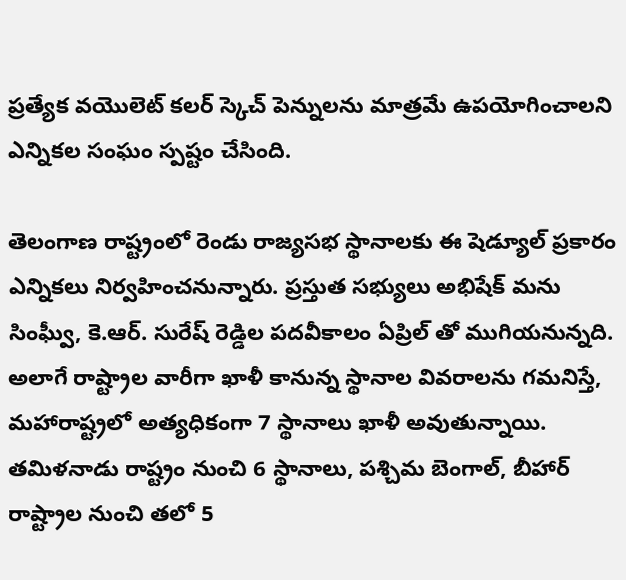ప్రత్యేక వయొలెట్ కలర్ స్కెచ్ పెన్నులను మాత్రమే ఉపయోగించాలని ఎన్నికల సంఘం స్పష్టం చేసింది.

తెలంగాణ రాష్ట్రంలో రెండు రాజ్యసభ స్థానాలకు ఈ షెడ్యూల్ ప్రకారం ఎన్నికలు నిర్వహించనున్నారు. ప్రస్తుత సభ్యులు అభిషేక్ మను సింఘ్వీ, కె.ఆర్. సురేష్ రెడ్డిల పదవీకాలం ఏప్రిల్ తో ముగియనున్నది. అలాగే రాష్ట్రాల వారీగా ఖాళీ కానున్న స్థానాల వివరాలను గమనిస్తే, మహారాష్ట్రలో అత్యధికంగా 7 స్థానాలు ఖాళీ అవుతున్నాయి. తమిళనాడు రాష్ట్రం నుంచి 6 స్థానాలు, పశ్చిమ బెంగాల్, బీహార్ రాష్ట్రాల నుంచి తలో 5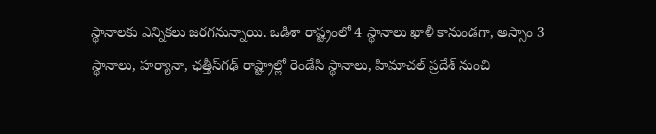స్థానాలకు ఎన్నికలు జరగనున్నాయి. ఒడిశా రాష్ట్రంలో 4 స్థానాలు ఖాళీ కానుండగా, అస్సాం 3 స్థానాలు, హర్యానా, ఛత్తీస్‌గఢ్ రాష్ట్రాల్లో రెండేసి స్థానాలు, హిమాచల్ ప్రదేశ్ నుంచి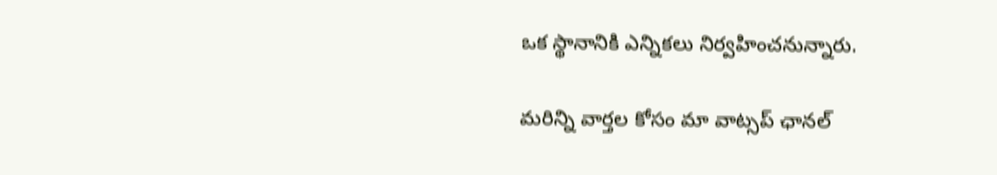ఒక స్థానానికి ఎన్నికలు నిర్వహించనున్నారు.

మ‌రిన్ని వార్త‌ల కోసం మా వాట్స‌ప్ ఛాన‌ల్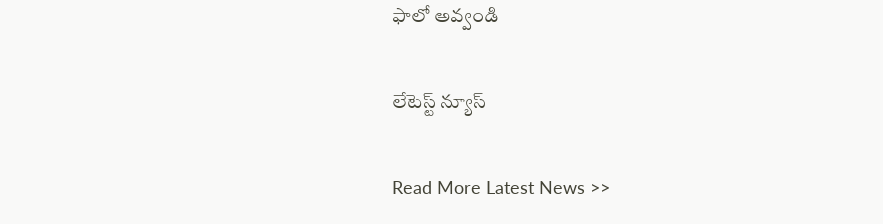ఫాలో అవ్వండి

లేటెస్ట్ న్యూస్‌

Read More Latest News >>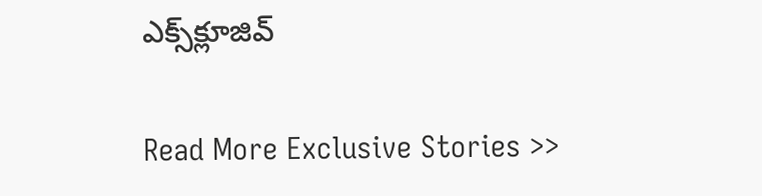ఎక్స్‌క్లూజివ్‌

Read More Exclusive Stories >>